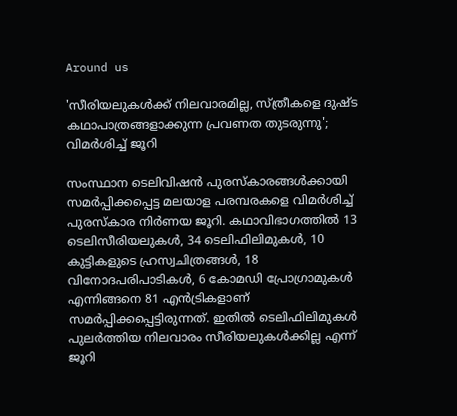Around us

'സീരിയലുകൾക്ക് നിലവാരമില്ല, സ്ത്രീകളെ ദുഷ്ട കഥാപാത്രങ്ങളാക്കുന്ന പ്രവണത തുടരുന്നു'; വിമർശിച്ച് ജൂറി

സംസ്ഥാന ടെലിവിഷൻ പുരസ്കാരങ്ങൾക്കായി സമർപ്പിക്കപ്പെട്ട മലയാള പരമ്പരകളെ വിമർശിച്ച് പുരസ്കാര നിർണയ ജൂറി. കഥാവിഭാഗത്തിൽ 13 ടെലിസീരിയലുകൾ, 34 ടെലിഫിലിമുകൾ, 10 കുട്ടികളുടെ ഹ്രസ്വചിത്രങ്ങൾ, 18 വിനോദപരിപാടികൾ, 6 കോമഡി പ്രോഗ്രാമുകൾ എന്നിങ്ങനെ 81 എൻട്രികളാണ് സമർപ്പിക്കപ്പെട്ടിരുന്നത്. ഇതിൽ ടെലിഫിലിമുകൾ പുലർത്തിയ നിലവാരം സീരിയലുകൾക്കില്ല എന്ന് ജൂറി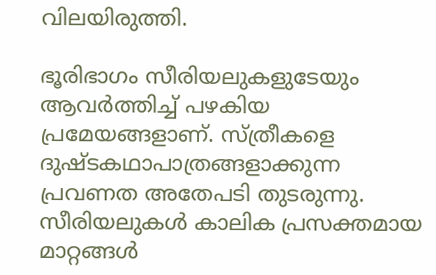വിലയിരുത്തി.

ഭൂരിഭാഗം സീരിയലുകളുടേയും ആവർത്തിച്ച് പഴകിയ പ്രമേയങ്ങളാണ്. സ്ത്രീകളെ ദുഷ്‌ടകഥാപാത്രങ്ങളാക്കുന്ന പ്രവണത അതേപടി തുടരുന്നു. സീരിയലുകൾ കാലിക പ്രസക്തമായ മാറ്റങ്ങൾ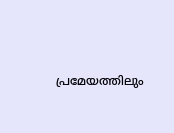പ്രമേയത്തിലും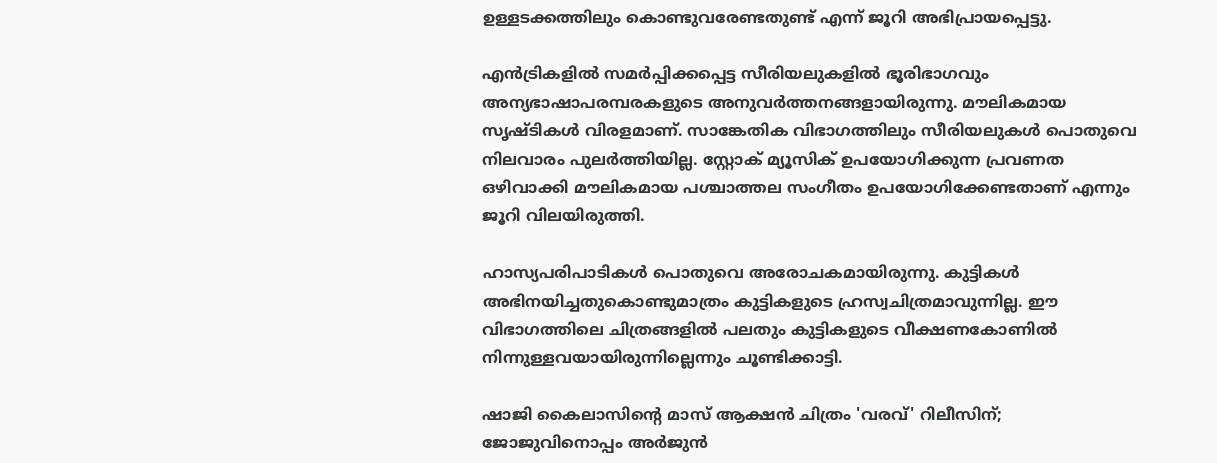ഉള്ളടക്കത്തിലും കൊണ്ടുവരേണ്ടതുണ്ട് എന്ന് ജൂറി അഭിപ്രായപ്പെട്ടു.

എൻട്രികളിൽ സമർപ്പിക്കപ്പെട്ട സീരിയലുകളിൽ ഭൂരിഭാഗവും അന്യഭാഷാപരമ്പരകളുടെ അനുവർത്തനങ്ങളായിരുന്നു. മൗലികമായ സൃഷ്‌ടികൾ വിരളമാണ്. സാങ്കേതിക വിഭാഗത്തിലും സീരിയലുകൾ പൊതുവെ നിലവാരം പുലർത്തിയില്ല. സ്റ്റോക് മ്യൂസിക് ഉപയോഗിക്കുന്ന പ്രവണത ഒഴിവാക്കി മൗലികമായ പശ്ചാത്തല സംഗീതം ഉപയോഗിക്കേണ്ടതാണ് എന്നും ജൂറി വിലയിരുത്തി.

ഹാസ്യപരിപാടികൾ പൊതുവെ അരോചകമായിരുന്നു. കുട്ടികൾ അഭിനയിച്ചതുകൊണ്ടുമാത്രം കുട്ടികളുടെ ഹ്രസ്വചിത്രമാവുന്നില്ല. ഈ വിഭാഗത്തിലെ ചിത്രങ്ങളിൽ പലതും കുട്ടികളുടെ വീക്ഷണകോണിൽ നിന്നുള്ളവയായിരുന്നില്ലെന്നും ചൂണ്ടിക്കാട്ടി.

ഷാജി കൈലാസിന്റെ മാസ് ആക്ഷൻ ചിത്രം 'വരവ്' റിലീസിന്; ജോജുവിനൊപ്പം അർജുൻ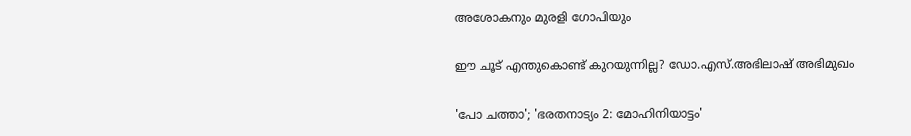അശോകനും മുരളി ഗോപിയും

ഈ ചൂട് എന്തുകൊണ്ട് കുറയുന്നില്ല? ഡോ.എസ്.അഭിലാഷ് അഭിമുഖം

'പോ ചത്താ'; 'ഭരതനാട്യം 2: മോഹിനിയാട്ടം'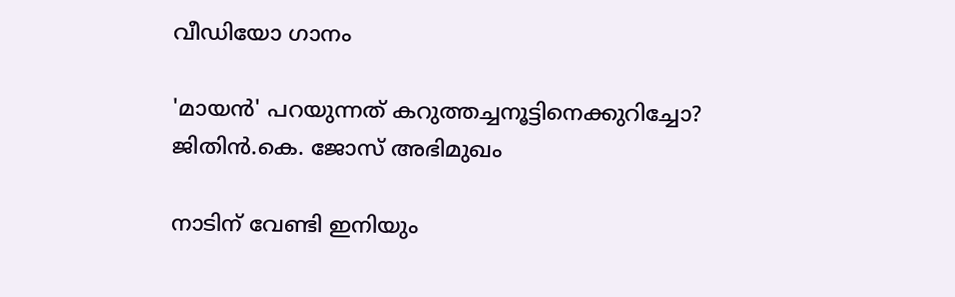വീഡിയോ ഗാനം

'മായൻ' പറയുന്നത് കറുത്തച്ചനൂട്ടിനെക്കുറിച്ചോ? ജിതിൻ.കെ. ജോസ് അഭിമുഖം

നാടിന് വേണ്ടി ഇനിയും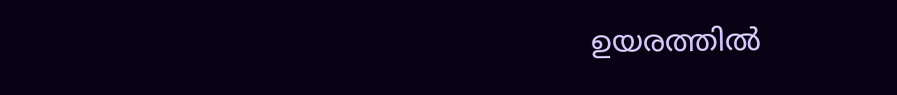ഉയരത്തിൽ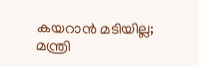കയറാൻ മടിയില്ല; മന്ത്രി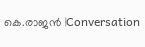കെ.രാജൻ ‌‍‍‌|Conversation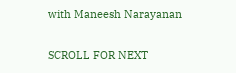with Maneesh Narayanan

SCROLL FOR NEXT